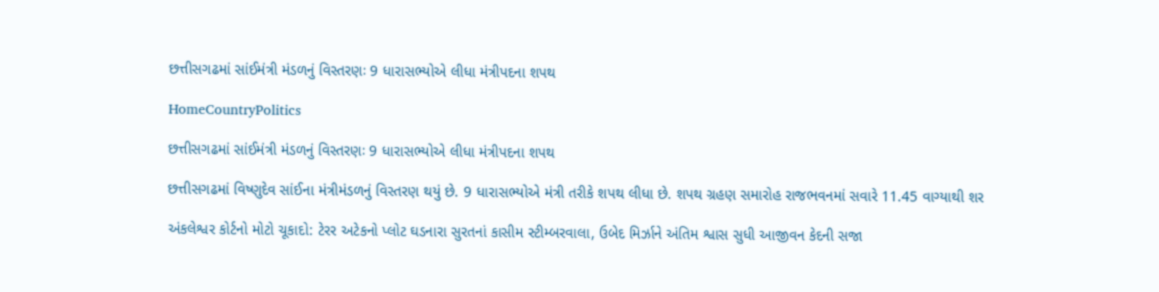છત્તીસગઢમાં સાંઈમંત્રી મંડળનું વિસ્તરણઃ 9 ધારાસભ્યોએ લીધા મંત્રીપદના શપથ

HomeCountryPolitics

છત્તીસગઢમાં સાંઈમંત્રી મંડળનું વિસ્તરણઃ 9 ધારાસભ્યોએ લીધા મંત્રીપદના શપથ

છત્તીસગઢમાં વિષ્ણુદેવ સાંઈના મંત્રીમંડળનું વિસ્તરણ થયું છે. 9 ધારાસભ્યોએ મંત્રી તરીકે શપથ લીધા છે. શપથ ગ્રહણ સમારોહ રાજભવનમાં સવારે 11.45 વાગ્યાથી શર

અંકલેશ્વર કોર્ટનો મોટો ચૂકાદો: ટેરર અટેકનો પ્લોટ ઘડનારા સુરતનાં કાસીમ સ્ટીમ્બરવાલા, ઉબેદ મિર્ઝાને અંતિમ શ્વાસ સુધી આજીવન કેદની સજા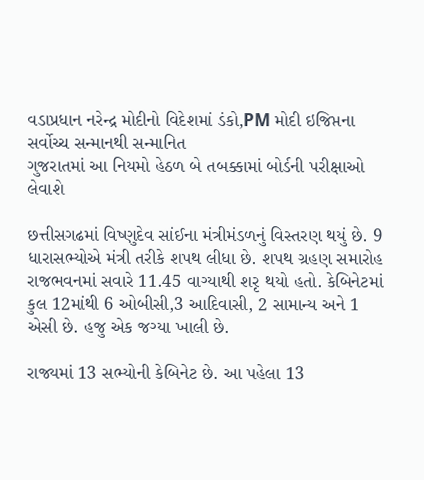વડાપ્રધાન નરેન્દ્ર મોદીનો વિદેશમાં ડંકો,PM મોદી ઇજિપ્તના સર્વોચ્ચ સન્માનથી સન્માનિત
ગુજરાતમાં આ નિયમો હેઠળ બે તબક્કામાં બોર્ડની પરીક્ષાઓ લેવાશે

છત્તીસગઢમાં વિષ્ણુદેવ સાંઈના મંત્રીમંડળનું વિસ્તરણ થયું છે. 9 ધારાસભ્યોએ મંત્રી તરીકે શપથ લીધા છે. શપથ ગ્રહણ સમારોહ રાજભવનમાં સવારે 11.45 વાગ્યાથી શરૃ થયો હતો. કેબિનેટમાં કુલ 12માંથી 6 ઓબીસી,3 આદિવાસી, 2 સામાન્ય અને 1 એસી છે. હજુ એક જગ્યા ખાલી છે.

રાજ્યમાં 13 સભ્યોની કેબિનેટ છે. આ પહેલા 13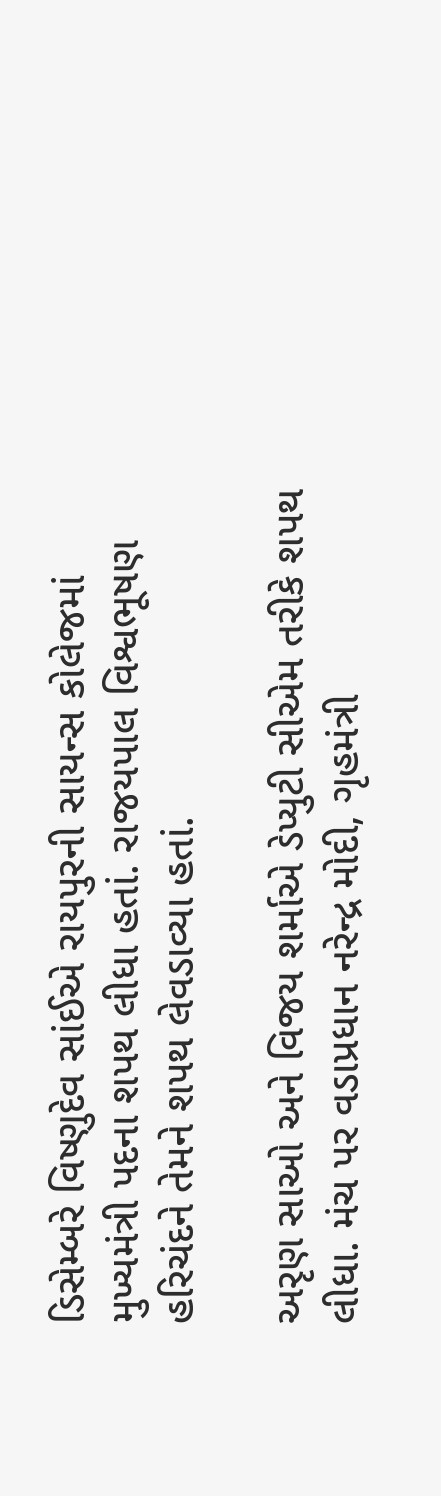ડિસેમ્બરે વિષ્ણુદેવ સાંઈએ રાયપુરની સાયન્સ કોલેજમાં મુખ્યમંત્રી પદના શપથ લીધા હતાં. રાજયપાલ વિશ્વભૂષણ હરિચંદને તેમને શપથ લેવડાવ્યા હતાં.

અરૃણ સાઓ અને વિજય શર્માએ ડેપ્યુટી સીએમ તરીકે શપથ લીધા. મંચ પર વડાપ્રધાન નરેન્દ્ર મોદી, ગૃહમંત્રી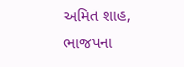અમિત શાહ, ભાજપના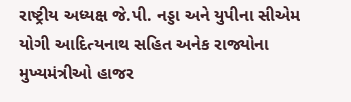રાષ્ટ્રીય અધ્યક્ષ જે.પી. નડ્ડા અને યુપીના સીએમ યોગી આદિત્યનાથ સહિત અનેક રાજ્યોના મુખ્યમંત્રીઓ હાજર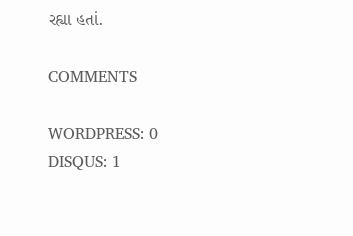રહ્યા હતાં.

COMMENTS

WORDPRESS: 0
DISQUS: 1